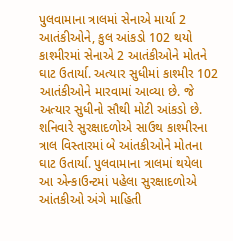પુલવામાના ત્રાલમાં સેનાએ માર્યા 2 આતંકીઓને, કુલ આંકડો 102 થયો
કાશ્મીરમાં સેનાએ 2 આતંકીઓને મોતને ઘાટ ઉતાર્યા. અત્યાર સુધીમાં કાશ્મીર 102 આતંકીઓને મારવામાં આવ્યા છે. જે અત્યાર સુધીનો સૌથી મોટી આંકડો છે.
શનિવારે સુરક્ષાદળોએ સાઉથ કાશ્મીરના ત્રાલ વિસ્તારમાં બે આંતકીઓને મોતના ઘાટ ઉતાર્યા. પુલવામાના ત્રાલમાં થયેલા આ એન્કાઉન્ટમાં પહેલા સુરક્ષાદળોએ આંતકીઓ અંગે માહિતી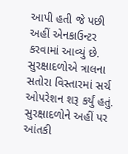આપી હતી જે પછી અહીં એનકાઉન્ટર કરવામાં આવ્યું છે. સુરક્ષાદળોએ ત્રાલના સતોરા વિસ્તારમાં સર્ચ ઓપરેશન શરૂ કર્યું હતું. સુરક્ષાદળોને અહીં પર આંતકી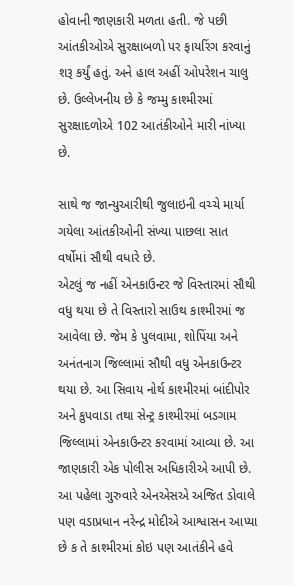હોવાની જાણકારી મળતા હતી. જે પછી આંતકીઓએ સુરક્ષાબળો પર ફાયરિંગ કરવાનું શરૂ કર્યું હતું. અને હાલ અહીં ઓપરેશન ચાલુ છે. ઉલ્લેખનીય છે કે જમ્મુ કાશ્મીરમાં સુરક્ષાદળોએ 102 આતંકીઓને મારી નાંખ્યા છે.

સાથે જ જાન્યુઆરીથી જુલાઇની વચ્ચે માર્યા ગયેલા આંતકીઓની સંખ્યા પાછલા સાત વર્ષોમાં સૌથી વધારે છે.
એટલું જ નહીં એનકાઉન્ટર જે વિસ્તારમાં સૌથી વધુ થયા છે તે વિસ્તારો સાઉથ કાશ્મીરમાં જ આવેલા છે. જેમ કે પુલવામા, શોપિંયા અને અનંતનાગ જિલ્લામાં સૌથી વધુ એનકાઉન્ટર થયા છે. આ સિવાય નોર્થ કાશ્મીરમાં બાંદીપોર અને કુપવાડા તથા સેન્ટ્ર કાશ્મીરમાં બડગામ જિલ્લામાં એનકાઉન્ટર કરવામાં આવ્યા છે. આ જાણકારી એક પોલીસ અધિકારીએ આપી છે. આ પહેલા ગુરુવારે એનએસએ અજિત ડોવાલે પણ વડાપ્રધાન નરેન્દ્ર મોદીએ આશ્વાસન આપ્યા છે ક તે કાશ્મીરમાં કોઇ પણ આતંકીને હવે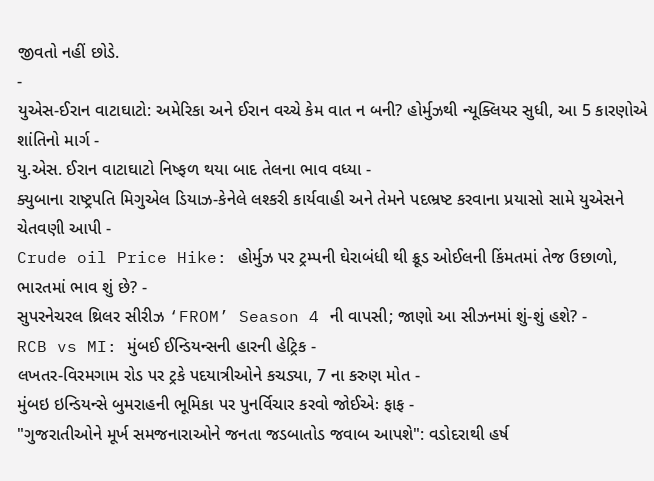જીવતો નહીં છોડે.
-
યુએસ-ઈરાન વાટાઘાટો: અમેરિકા અને ઈરાન વચ્ચે કેમ વાત ન બની? હોર્મુઝથી ન્યૂક્લિયર સુધી, આ 5 કારણોએ શાંતિનો માર્ગ -
યુ.એસ. ઈરાન વાટાઘાટો નિષ્ફળ થયા બાદ તેલના ભાવ વધ્યા -
ક્યુબાના રાષ્ટ્રપતિ મિગુએલ ડિયાઝ-કેનેલે લશ્કરી કાર્યવાહી અને તેમને પદભ્રષ્ટ કરવાના પ્રયાસો સામે યુએસને ચેતવણી આપી -
Crude oil Price Hike: હોર્મુઝ પર ટ્રમ્પની ઘેરાબંધી થી ક્રૂડ ઓઈલની કિંમતમાં તેજ ઉછાળો, ભારતમાં ભાવ શું છે? -
સુપરનેચરલ થ્રિલર સીરીઝ ‘FROM’ Season 4 ની વાપસી; જાણો આ સીઝનમાં શું-શું હશે? -
RCB vs MI: મુંબઈ ઈન્ડિયન્સની હારની હેટ્રિક -
લખતર-વિરમગામ રોડ પર ટ્રકે પદયાત્રીઓને કચડ્યા, 7 ના કરુણ મોત -
મુંબઇ ઇન્ડિયન્સે બુમરાહની ભૂમિકા પર પુનર્વિચાર કરવો જોઈએઃ ફાફ -
"ગુજરાતીઓને મૂર્ખ સમજનારાઓને જનતા જડબાતોડ જવાબ આપશે": વડોદરાથી હર્ષ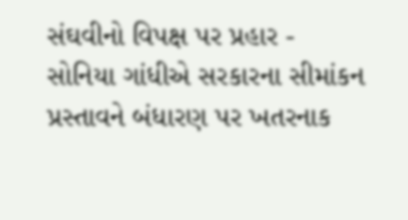સંઘવીનો વિપક્ષ પર પ્રહાર -
સોનિયા ગાંધીએ સરકારના સીમાંકન પ્રસ્તાવને બંધારણ પર ખતરનાક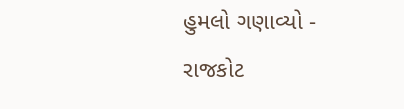હુમલો ગણાવ્યો -
રાજકોટ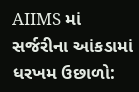AIIMS માં સર્જરીના આંકડામાં ધરખમ ઉછાળો: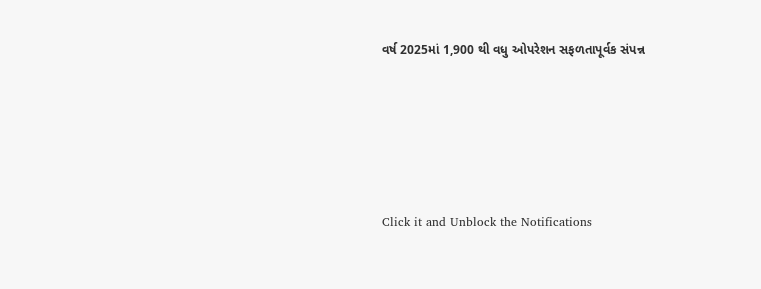વર્ષ 2025માં 1,900 થી વધુ ઓપરેશન સફળતાપૂર્વક સંપન્ન





Click it and Unblock the Notifications